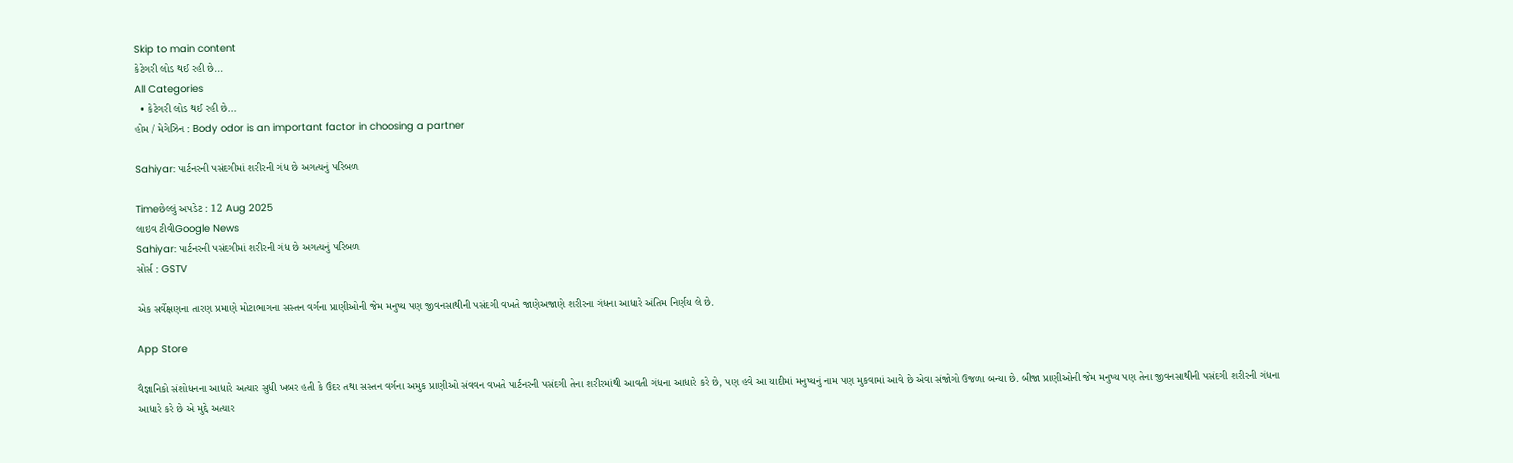Skip to main content
કેટેગરી લોડ થઈ રહી છે...
All Categories
  • કેટેગરી લોડ થઈ રહી છે...
હોમ / મેગેઝિન : Body odor is an important factor in choosing a partner

Sahiyar: પાર્ટનરની પસંદગીમાં શરીરની ગંધ છે અગત્યનું પરિબળ

Timeછેલ્લું અપડેટ : 12 Aug 2025
લાઇવ ટીવીGoogle News
Sahiyar: પાર્ટનરની પસંદગીમાં શરીરની ગંધ છે અગત્યનું પરિબળ
સોર્સ : GSTV

એક સર્વેક્ષણના તારણ પ્રમાણે મોટાભાગના સસ્તન વર્ગના પ્રાણીઓની જેમ મનુષ્ય પણ જીવનસાથીની પસંદગી વખતે જાણેઅજાણે શરીરના ગંધના આધારે અંતિમ નિર્ણય લે છે.

App Store

વૈજ્ઞાનિકો સંશોધનના આધારે અત્યાર સુધી ખબર હતી કે ઉંદર તથા સસ્તન વર્ગના અમુક પ્રાણીઓ સંવવન વખતે પાર્ટનરની પસંદગી તેના શરીરમાંથી આવતી ગંધના આધારે કરે છે, પણ હવે આ યાદીમાં મનુષ્યનું નામ પણ મુકવામાં આવે છે એવા સંજોગો ઉજળા બન્યા છે. બીજા પ્રાણીઓની જેમ મનુષ્ય પણ તેના જીવનસાથીની પસંદગી શરીરની ગંધના આધારે કરે છે એ મુદ્દે અત્યાર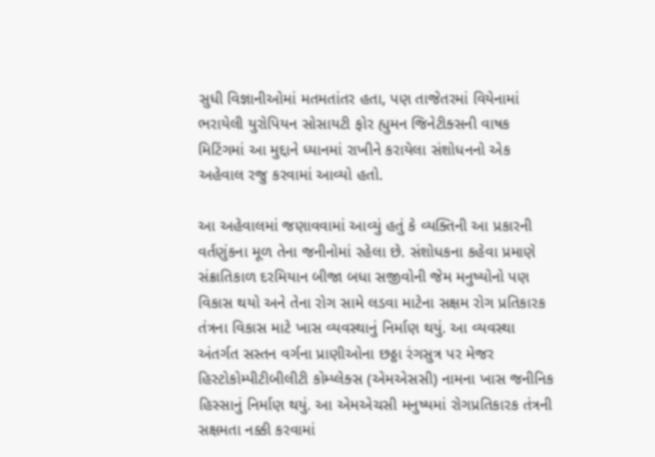સુધી વિજ્ઞાનીઓમાં મતમતાંતર હતા, પણ તાજેતરમાં વિયેનામાં ભરાયેલી યુરોપિયન સોસાયટી ફોર હ્યુમન જિનેટીક્સની વાષક મિટિંગમાં આ મુદ્દાને ધ્યાનમાં રાખીને કરાયેલા સંશોધનનો એક અહેવાલ રજુ કરવામાં આવ્યો હતો.

આ અહેવાલમાં જણાવવામાં આવ્યું હતું કે વ્યક્તિની આ પ્રકારની વર્તણુંકના મૂળ તેના જનીનોમાં રહેલા છે. સંશોધકના કહેવા પ્રમાણે સંક્રાતિકાળ દરમિયાન બીજા બધા સજીવોની જેમ મનુષ્યોનો પણ વિકાસ થયો અને તેના રોગ સામે લડવા માટેના સક્ષમ રોગ પ્રતિકારક તંત્રના વિકાસ માટે ખાસ વ્યવસ્થાનું નિર્માણ થયું. આ વ્યવસ્થા અંતર્ગત સસ્તન વર્ગના પ્રાણીઓના છઠ્ઠા રંગસુત્ર પર મેજર હિસ્ટોકોમ્પીટીબીલીટી કોમ્પ્લેક્સ (એમએસસી) નામના ખાસ જનીનિક હિસ્સાનું નિર્માણ થયું. આ એમએચસી મનુષ્યમાં રોગપ્રતિકારક તંત્રની સક્ષમતા નક્કી કરવામાં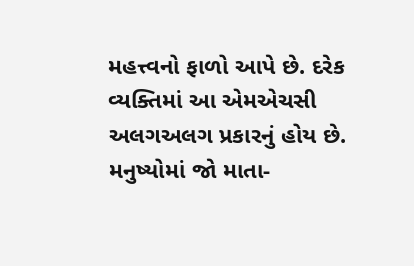મહત્ત્વનો ફાળો આપે છે. દરેક વ્યક્તિમાં આ એમએચસી અલગઅલગ પ્રકારનું હોય છે. મનુષ્યોમાં જો માતા-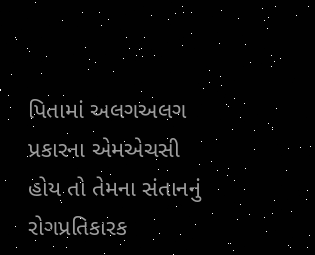પિતામાં અલગઅલગ પ્રકારના એમએચસી હોય તો તેમના સંતાનનું રોગપ્રતિકારક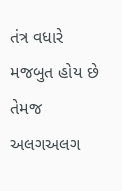તંત્ર વધારે મજબુત હોય છે તેમજ અલગઅલગ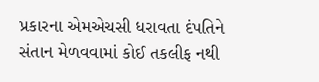પ્રકારના એમએચસી ધરાવતા દંપતિને સંતાન મેળવવામાં કોઈ તકલીફ નથી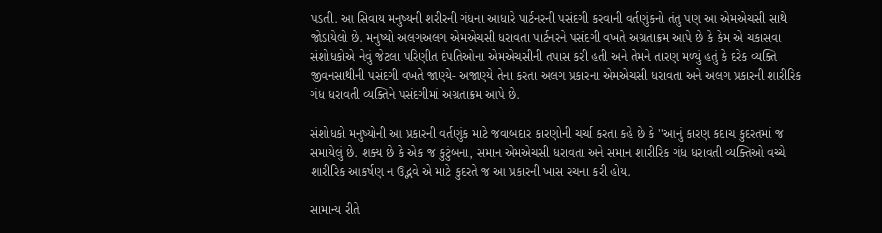પડતી. આ સિવાય મનુષ્યની શરીરની ગંધના આધારે પાર્ટનરની પસંદગી કરવાની વર્તણુંકનો તંતુ પણ આ એમએચસી સાથે જોડાયેલો છે. મનુષ્યો અલગઅલગ એમએચસી ધરાવતા પાર્ટનરને પસંદગી વખતે અગ્રતાક્રમ આપે છે કે કેમ એ ચકાસવા સંશોધકોએ નેવું જેટલા પરિણીત દંપતિઓના એમએચસીની તપાસ કરી હતી અને તેમને તારણ મળ્યું હતું કે દરેક વ્યક્તિ જીવનસાથીની પસંદગી વખતે જાણ્યે- અજાણ્યે તેના કરતા અલગ પ્રકારના એમએચસી ધરાવતા અને અલગ પ્રકારની શારીરિક ગંધ ધરાવતી વ્યક્તિને પસંદગીમાં અગ્રતાક્રમ આપે છે.

સંશોધકો મનુષ્યોની આ પ્રકારની વર્તણુંક માટે જવાબદાર કારણોની ચર્ચા કરતા કહે છે કે ''આનું કારણ કદાચ કુદરતમાં જ સમાયેલું છે. શક્ય છે કે એક જ કુટુંબના, સમાન એમએચસી ધરાવતા અને સમાન શારીરિક ગંધ ધરાવતી વ્યક્તિઓ વચ્ચે શારીરિક આકર્ષણ ન ઉદ્ભવે એ માટે કુદરતે જ આ પ્રકારની ખાસ રચના કરી હોય.

સામાન્ય રીતે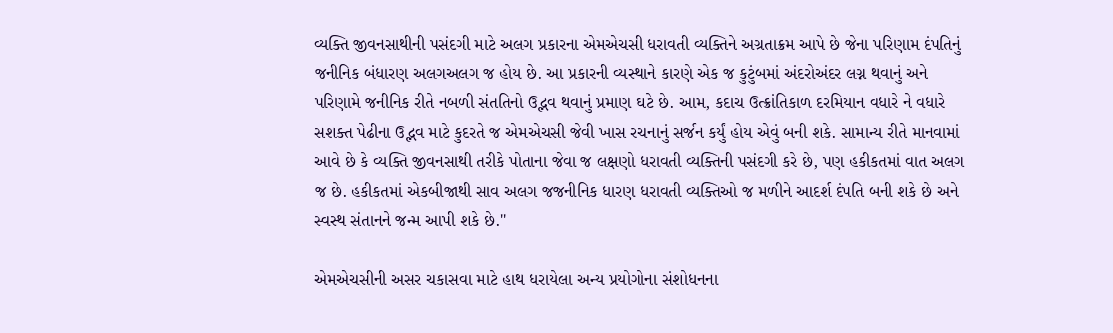વ્યક્તિ જીવનસાથીની પસંદગી માટે અલગ પ્રકારના એમએચસી ધરાવતી વ્યક્તિને અગ્રતાક્રમ આપે છે જેના પરિણામ દંપતિનું જનીનિક બંધારણ અલગઅલગ જ હોય છે. આ પ્રકારની વ્યસ્થાને કારણે એક જ કુટુંબમાં અંદરોઅંદર લગ્ન થવાનું અને પરિણામે જનીનિક રીતે નબળી સંતતિનો ઉદ્ભવ થવાનું પ્રમાણ ઘટે છે. આમ, કદાચ ઉત્ક્રાંતિકાળ દરમિયાન વધારે ને વધારે સશક્ત પેઢીના ઉદ્ભવ માટે કુદરતે જ એમએચસી જેવી ખાસ રચનાનું સર્જન કર્યું હોય એવું બની શકે. સામાન્ય રીતે માનવામાં આવે છે કે વ્યક્તિ જીવનસાથી તરીકે પોતાના જેવા જ લક્ષણો ધરાવતી વ્યક્તિની પસંદગી કરે છે, પણ હકીકતમાં વાત અલગ જ છે. હકીકતમાં એકબીજાથી સાવ અલગ જજનીનિક ધારણ ધરાવતી વ્યક્તિઓ જ મળીને આદર્શ દંપતિ બની શકે છે અને સ્વસ્થ સંતાનને જન્મ આપી શકે છે.''

એમએચસીની અસર ચકાસવા માટે હાથ ધરાયેલા અન્ય પ્રયોગોના સંશોધનના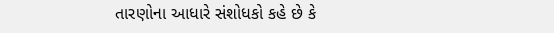તારણોના આધારે સંશોધકો કહે છે કે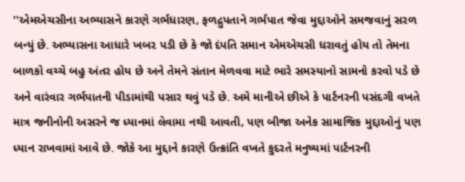''એમએચસીના અભ્યાસને કારણે ગર્ભધારણ, ફળદ્રુપતાને ગર્ભપાત જેવા મુદ્દાઓને સમજવાનું સરળ બન્યું છે. અભ્યાસના આધારે ખબ૨ પડી છે કે જો દંપતિ સમાન એમએચસી ધરાવતું હોય તો તેમના બાળકો વચ્ચે બહુ અંતર હોય છે અને તેમને સંતાન મેળવવા માટે ભારે સમસ્યાનો સામનો કરવો પડે છે અને વારંવાર ગર્ભપાતની પીડામાંથી પસાર થવું પડે છે. અમે માનીએ છીએ કે પાર્ટનરની પસંદગી વખતે માત્ર જનીનોની અસરને જ ધ્યાનમાં લેવામા નથી આવતી, પણ બીજા અનેક સામાજિક મુદ્દાઓનું પણ ધ્યાન રાખવામાં આવે છે. જોકે આ મુદ્દાને કારણે ઉત્ક્રાંતિ વખતે કુદરતે મનુષ્યમાં પાર્ટનરની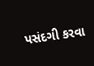પસંદગી કરવા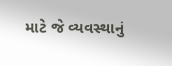માટે જે વ્યવસ્થાનું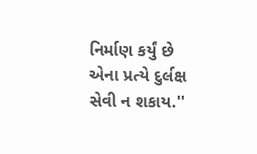નિર્માણ કર્યું છે એના પ્રત્યે દુર્લક્ષ સેવી ન શકાય.''